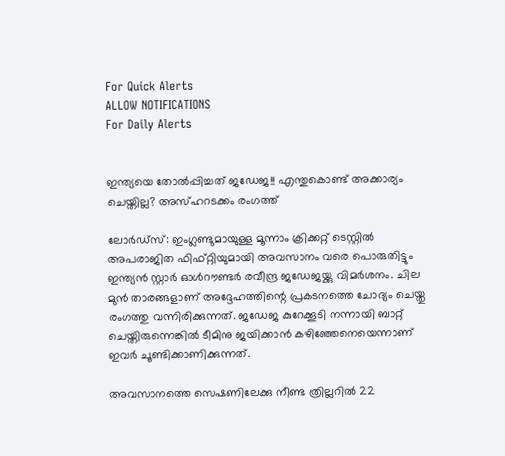For Quick Alerts
ALLOW NOTIFICATIONS
For Daily Alerts


ഇന്ത്യയെ തോല്‍പ്പിച്ചത് ജഡേജ!! എന്തുകൊണ്ട് അക്കാര്യം ചെയ്തില്ല? അസ്ഹറടക്കം രംഗത്ത്

ലോര്‍ഡ്സ്: ഇംഗ്ലണ്ടുമായുള്ള മൂന്നാം ക്രിക്കറ്റ് ടെസ്റ്റില്‍ അപരാജിത ഫിഫ്റ്റിയുമായി അവസാനം വരെ പൊരുതിട്ടും ഇന്ത്യന്‍ സ്റ്റാര്‍ ഓള്‍റൗണ്ടര്‍ രവീന്ദ്ര ജഡേജയ്ക്കു വിമര്‍ശനം. ചില മുന്‍ താരങ്ങളാണ് അദ്ദേഹത്തിന്റെ പ്രകടനത്തെ ചോദ്യം ചെയ്തു രംഗത്തു വന്നിരിക്കുന്നത്. ജഡേജ കുറേക്കൂടി നന്നായി ബാറ്റ് ചെയ്തിരുന്നെങ്കില്‍ ടീമിനു ജയിക്കാന്‍ കഴിഞ്ഞേനെയെന്നാണ് ഇവര്‍ ചൂണ്ടിക്കാണിക്കുന്നത്.

അവസാനത്തെ സെഷണിലേക്കു നീണ്ട ത്രില്ലറില്‍ 22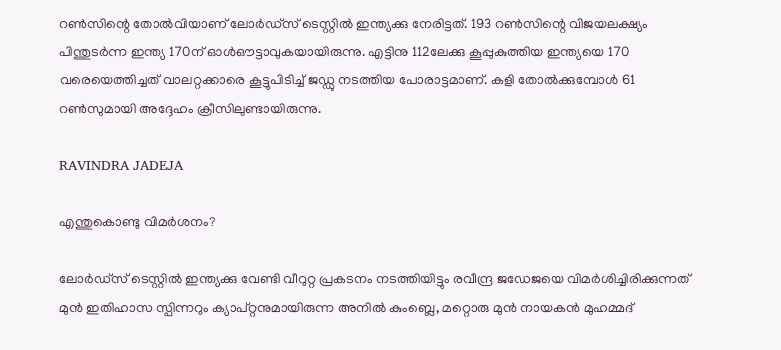റണ്‍സിന്റെ തോല്‍വിയാണ് ലോര്‍ഡ്‌സ് ടെസ്റ്റില്‍ ഇന്ത്യക്കു നേരിട്ടത്. 193 റണ്‍സിന്റെ വിജയലക്ഷ്യം പിന്തുടര്‍ന്ന ഇന്ത്യ 170ന് ഓള്‍ഔട്ടാവുകയായിരുന്നു. എട്ടിനു 112ലേക്കു കൂപ്പുകുത്തിയ ഇന്ത്യയെ 170 വരെയെത്തിച്ചത് വാലറ്റക്കാരെ കൂട്ടുപിടിച്ച് ജഡ്ഡു നടത്തിയ പോരാട്ടമാണ്. കളി തോല്‍ക്കുമ്പോള്‍ 61 റണ്‍സുമായി അദ്ദേഹം ക്രീസിലുണ്ടായിരുന്നു.

RAVINDRA JADEJA

എന്തുകൊണ്ടു വിമര്‍ശനം?

ലോര്‍ഡ്‌സ് ടെസ്റ്റില്‍ ഇന്ത്യക്കു വേണ്ടി വീറുറ്റ പ്രകടനം നടത്തിയിട്ടും രവീന്ദ്ര ജഡേജയെ വിമര്‍ശിച്ചിരിക്കുന്നത് മുന്‍ ഇതിഹാസ സ്പിന്നറും ക്യാപ്റ്റനുമായിരുന്ന അനില്‍ കുംബ്ലെ, മറ്റൊരു മുന്‍ നായകന്‍ മുഹമ്മദ്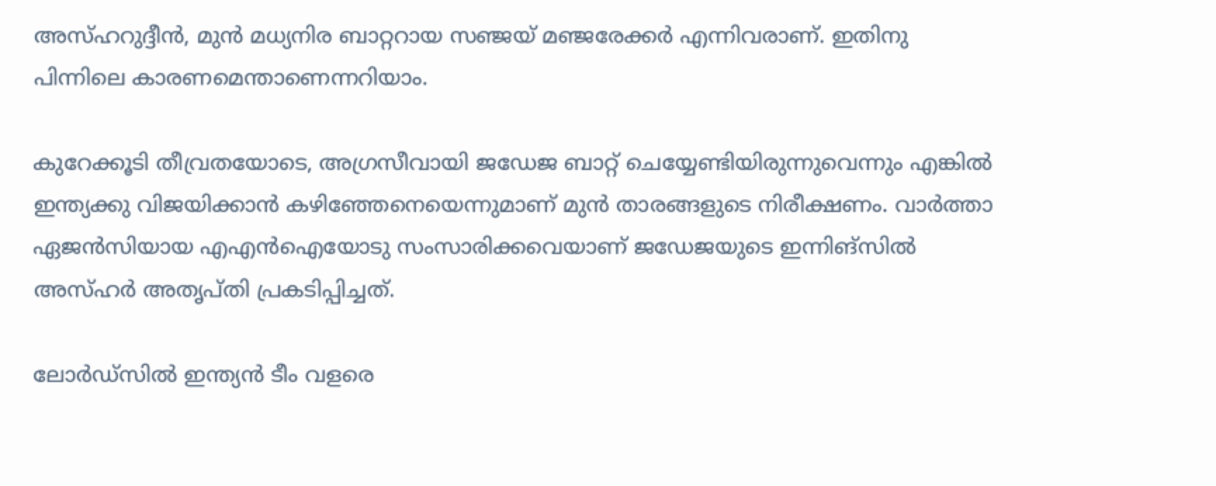അസ്ഹറുദ്ദീന്‍, മുന്‍ മധ്യനിര ബാറ്ററായ സഞ്ജയ് മഞ്ജരേക്കര്‍ എന്നിവരാണ്. ഇതിനു പിന്നിലെ കാരണമെന്താണെന്നറിയാം.

കുറേക്കൂടി തീവ്രതയോടെ, അഗ്രസീവായി ജഡേജ ബാറ്റ് ചെയ്യേണ്ടിയിരുന്നുവെന്നും എങ്കില്‍ ഇന്ത്യക്കു വിജയിക്കാന്‍ കഴിഞ്ഞേനെയെന്നുമാണ് മുന്‍ താരങ്ങളുടെ നിരീക്ഷണം. വാര്‍ത്താ ഏജന്‍സിയായ എഎന്‍ഐയോടു സംസാരിക്കവെയാണ് ജഡേജയുടെ ഇന്നിങ്‌സില്‍ അസ്ഹര്‍ അതൃപ്തി പ്രകടിപ്പിച്ചത്.

ലോര്‍ഡ്‌സില്‍ ഇന്ത്യന്‍ ടീം വളരെ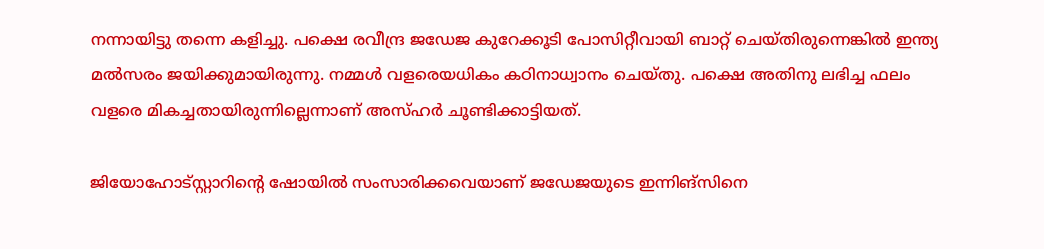നന്നായിട്ടു തന്നെ കളിച്ചു. പക്ഷെ രവീന്ദ്ര ജഡേജ കുറേക്കൂടി പോസിറ്റീവായി ബാറ്റ് ചെയ്തിരുന്നെങ്കില്‍ ഇന്ത്യ മല്‍സരം ജയിക്കുമായിരുന്നു. നമ്മള്‍ വളരെയധികം കഠിനാധ്വാനം ചെയ്തു. പക്ഷെ അതിനു ലഭിച്ച ഫലം വളരെ മികച്ചതായിരുന്നില്ലെന്നാണ് അസ്ഹര്‍ ചൂണ്ടിക്കാട്ടിയത്.

ജിയോഹോട്‌സ്റ്റാറിന്റെ ഷോയില്‍ സംസാരിക്കവെയാണ് ജഡേജയുടെ ഇന്നിങ്‌സിനെ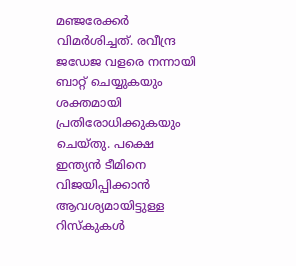മഞ്ജരേക്കര്‍ വിമര്‍ശിച്ചത്. രവീന്ദ്ര ജഡേജ വളരെ നന്നായി ബാറ്റ് ചെയ്യുകയും ശക്തമായി പ്രതിരോധിക്കുകയും ചെയ്തു. പക്ഷെ ഇന്ത്യന്‍ ടീമിനെ വിജയിപ്പിക്കാന്‍ ആവശ്യമായിട്ടുള്ള റിസ്‌കുകള്‍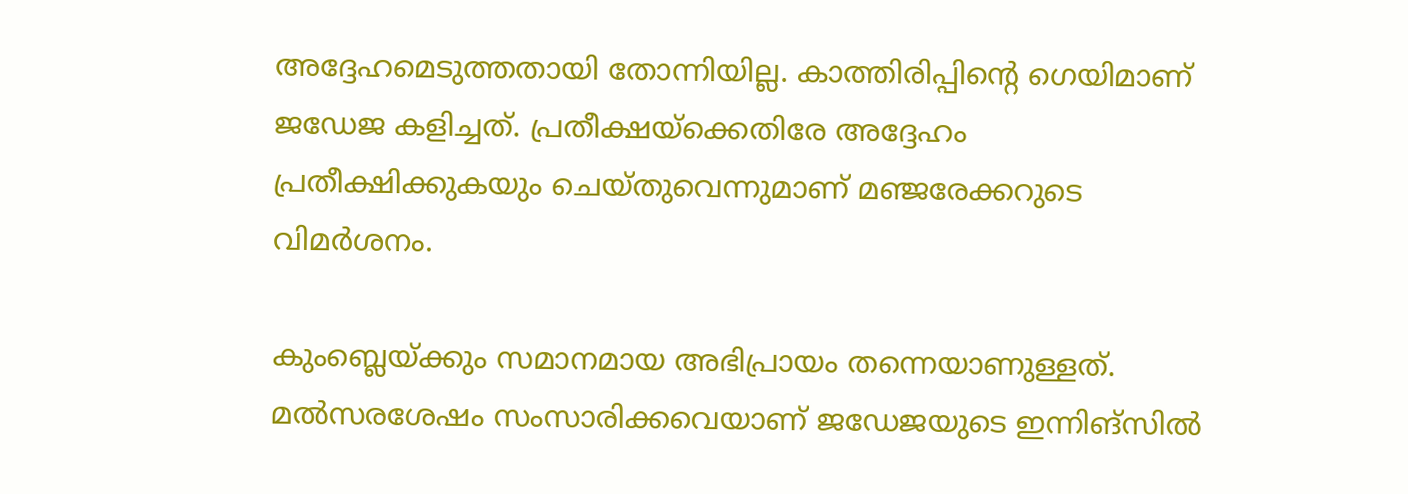അദ്ദേഹമെടുത്തതായി തോന്നിയില്ല. കാത്തിരിപ്പിന്റെ ഗെയിമാണ് ജഡേജ കളിച്ചത്. പ്രതീക്ഷയ്‌ക്കെതിരേ അദ്ദേഹം പ്രതീക്ഷിക്കുകയും ചെയ്തുവെന്നുമാണ് മഞ്ജരേക്കറുടെ വിമര്‍ശനം.

കുംബ്ലെയ്ക്കും സമാനമായ അഭിപ്രായം തന്നെയാണുള്ളത്. മല്‍സരശേഷം സംസാരിക്കവെയാണ് ജഡേജയുടെ ഇന്നിങ്‌സില്‍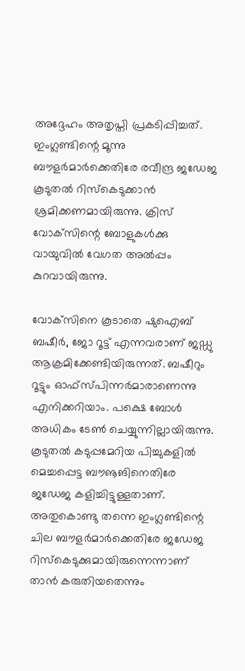അദ്ദേഹം അതൃപ്തി പ്രകടിപ്പിച്ചത്. ഇംഗ്ലണ്ടിന്റെ മൂന്നു ബൗളര്‍മാര്‍ക്കെതിരേ രവീന്ദ്ര ജഡേജ കൂടുതല്‍ റിസ്‌കെടുക്കാന്‍ ശ്രമിക്കണമായിരുന്നു. ക്രിസ് വോക്‌സിന്റെ ബോളുകള്‍ക്കു വായുവില്‍ വേഗത അല്‍പ്പം കുറവായിരുന്നു.

വോക്‌സിനെ കൂടാതെ ഷുഐബ് ബഷീര്‍, ജോ റൂട്ട് എന്നവരാണ് ജഡ്ഡു ആക്രമിക്കേണ്ടിയിരുന്നത്. ബഷീറും റൂട്ടും ഓഫ്‌സ്പിന്നര്‍മാരാണെന്നു എനിക്കറിയാം. പക്ഷെ ബോള്‍ അധികം ടേണ്‍ ചെയ്യുന്നില്ലായിരുന്നു. കൂടുതല്‍ കടുപ്പമേറിയ പിച്ചുകളില്‍ മെച്ചപ്പെട്ട ബൗൡങിനെതിരേ ജഡേജ കളിച്ചിട്ടുള്ളതാണ്. അതുകൊണ്ടു തന്നെ ഇംഗ്ലണ്ടിന്റെ ചില ബൗളര്‍മാര്‍ക്കെതിരേ ജഡേജ റിസ്‌കെടുക്കുമായിരുന്നെന്നാണ് താന്‍ കരുതിയതെന്നും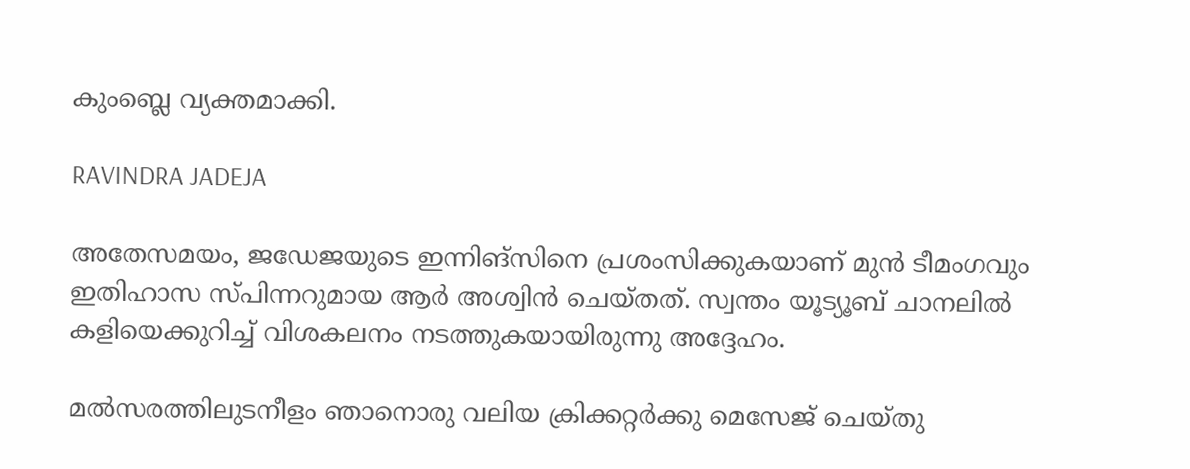കുംബ്ലെ വ്യക്തമാക്കി.

RAVINDRA JADEJA

അതേസമയം, ജഡേജയുടെ ഇന്നിങ്‌സിനെ പ്രശംസിക്കുകയാണ് മുന്‍ ടീമംഗവും ഇതിഹാസ സ്പിന്നറുമായ ആര്‍ അശ്വിന്‍ ചെയ്തത്. സ്വന്തം യൂട്യൂബ് ചാനലില്‍ കളിയെക്കുറിച്ച് വിശകലനം നടത്തുകയായിരുന്നു അദ്ദേഹം.

മല്‍സരത്തിലുടനീളം ഞാനൊരു വലിയ ക്രിക്കറ്റര്‍ക്കു മെസേജ് ചെയ്തു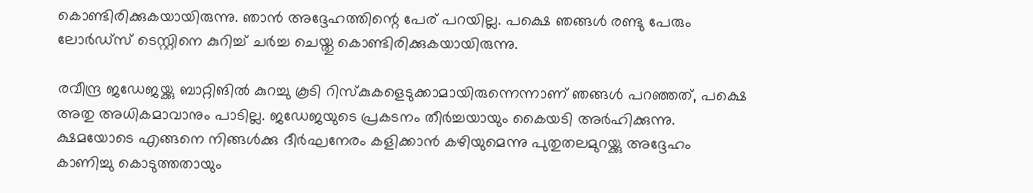കൊണ്ടിരിക്കുകയായിരുന്നു. ഞാന്‍ അദ്ദേഹത്തിന്റെ പേര് പറയില്ല. പക്ഷെ ഞങ്ങള്‍ രണ്ടു പേരും ലോര്‍ഡ്‌സ് ടെസ്റ്റിനെ കുറിച്ച് ചര്‍ച്ച ചെയ്തു കൊണ്ടിരിക്കുകയായിരുന്നു.

രവീന്ദ്ര ജഡേജയ്ക്കു ബാറ്റിങില്‍ കുറച്ചു കൂടി റിസ്‌കുകളെടുക്കാമായിരുന്നെന്നാണ് ഞങ്ങള്‍ പറഞ്ഞത്, പക്ഷെ അതു അധികമാവാനും പാടില്ല. ജഡേജയുടെ പ്രകടനം തീര്‍ച്ചയായും കൈയടി അര്‍ഹിക്കുന്നു. ക്ഷമയോടെ എങ്ങനെ നിങ്ങള്‍ക്കു ദീര്‍ഘനേരം കളിക്കാന്‍ കഴിയുമെന്നു പുതുതലമുറയ്ക്കു അദ്ദേഹം കാണിച്ചു കൊടുത്തതായും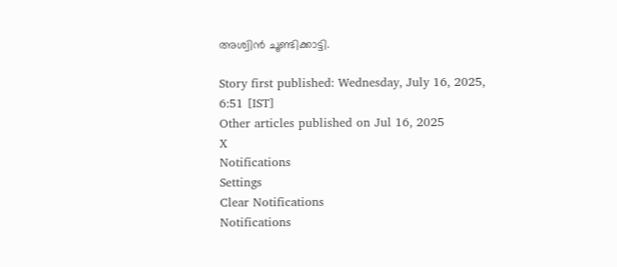അശ്വിന്‍ ചൂണ്ടിക്കാട്ടി.

Story first published: Wednesday, July 16, 2025, 6:51 [IST]
Other articles published on Jul 16, 2025
X
Notifications
Settings
Clear Notifications
Notifications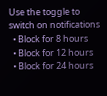Use the toggle to switch on notifications
  • Block for 8 hours
  • Block for 12 hours
  • Block for 24 hours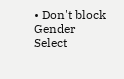• Don't block
Gender
Select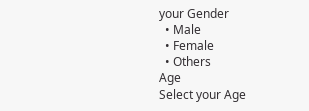your Gender
  • Male
  • Female
  • Others
Age
Select your Age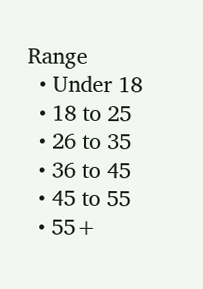Range
  • Under 18
  • 18 to 25
  • 26 to 35
  • 36 to 45
  • 45 to 55
  • 55+